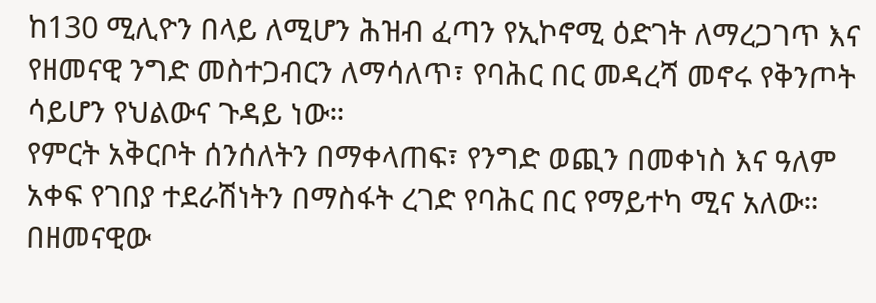ከ130 ሚሊዮን በላይ ለሚሆን ሕዝብ ፈጣን የኢኮኖሚ ዕድገት ለማረጋገጥ እና የዘመናዊ ንግድ መስተጋብርን ለማሳለጥ፣ የባሕር በር መዳረሻ መኖሩ የቅንጦት ሳይሆን የህልውና ጉዳይ ነው።
የምርት አቅርቦት ሰንሰለትን በማቀላጠፍ፣ የንግድ ወጪን በመቀነስ እና ዓለም አቀፍ የገበያ ተደራሽነትን በማስፋት ረገድ የባሕር በር የማይተካ ሚና አለው።
በዘመናዊው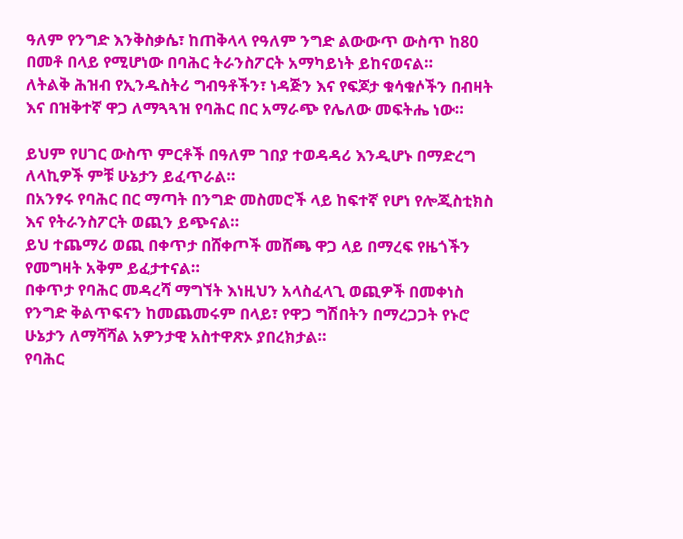ዓለም የንግድ እንቅስቃሴ፣ ከጠቅላላ የዓለም ንግድ ልውውጥ ውስጥ ከ80 በመቶ በላይ የሚሆነው በባሕር ትራንስፖርት አማካይነት ይከናወናል።
ለትልቅ ሕዝብ የኢንዱስትሪ ግብዓቶችን፣ ነዳጅን እና የፍጆታ ቁሳቁሶችን በብዛት እና በዝቅተኛ ዋጋ ለማጓጓዝ የባሕር በር አማራጭ የሌለው መፍትሔ ነው።

ይህም የሀገር ውስጥ ምርቶች በዓለም ገበያ ተወዳዳሪ እንዲሆኑ በማድረግ ለላኪዎች ምቹ ሁኔታን ይፈጥራል።
በአንፃሩ የባሕር በር ማጣት በንግድ መስመሮች ላይ ከፍተኛ የሆነ የሎጂስቲክስ እና የትራንስፖርት ወጪን ይጭናል።
ይህ ተጨማሪ ወጪ በቀጥታ በሸቀጦች መሸጫ ዋጋ ላይ በማረፍ የዜጎችን የመግዛት አቅም ይፈታተናል።
በቀጥታ የባሕር መዳረሻ ማግኘት እነዚህን አላስፈላጊ ወጪዎች በመቀነስ የንግድ ቅልጥፍናን ከመጨመሩም በላይ፣ የዋጋ ግሽበትን በማረጋጋት የኑሮ ሁኔታን ለማሻሻል አዎንታዊ አስተዋጽኦ ያበረክታል።
የባሕር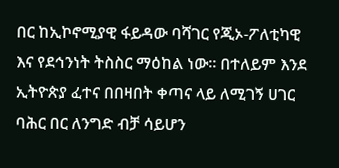በር ከኢኮኖሚያዊ ፋይዳው ባሻገር የጂኦ-ፖለቲካዊ እና የደኅንነት ትስስር ማዕከል ነው። በተለይም እንደ ኢትዮጵያ ፈተና በበዛበት ቀጣና ላይ ለሚገኝ ሀገር ባሕር በር ለንግድ ብቻ ሳይሆን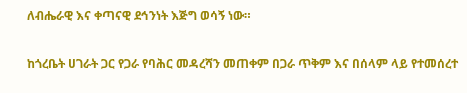ለብሔራዊ እና ቀጣናዊ ደኅንነት እጅግ ወሳኝ ነው።

ከጎረቤት ሀገራት ጋር የጋራ የባሕር መዳረሻን መጠቀም በጋራ ጥቅም እና በሰላም ላይ የተመሰረተ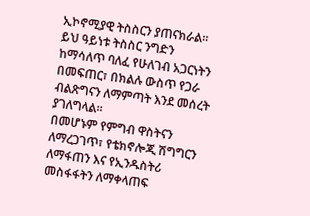ኢኮኖሚያዊ ትስስርን ያጠናክራል።
ይህ ዓይነቱ ትስስር ንግድን ከማሳለጥ ባለፈ የሁለገብ አጋርነትን በመፍጠር፣ በክልሉ ውስጥ የጋራ ብልጽግናን ለማምጣት እንደ መሰረት ያገለግላል።
በመሆኑም የምግብ ዋስትናን ለማረጋገጥ፣ የቴክኖሎጂ ሽግግርን ለማፋጠን እና የኢንዱስትሪ መስፋፋትን ለማቀላጠፍ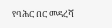የባሕር በር መዳረሻ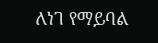ለነገ የማይባል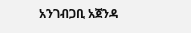አንገብጋቢ አጀንዳ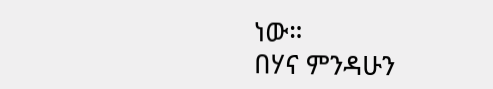ነው።
በሃና ምንዳሁን